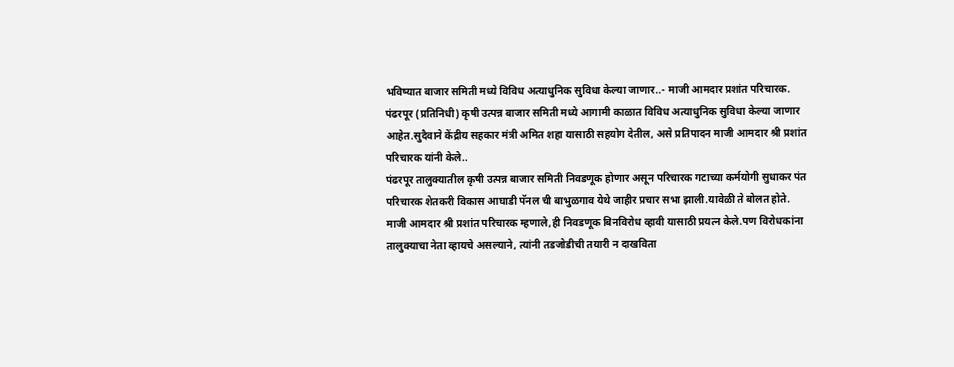भविष्यात बाजार समिती मध्ये विविध अत्याधुनिक सुविधा केल्या जाणार..- माजी आमदार प्रशांत परिचारक.
पंढरपूर (प्रतिनिधी) कृषी उत्पन्न बाजार समिती मध्ये आगामी काळात विविध अत्याधुनिक सुविधा केल्या जाणार आहेत.सुदैवाने केंद्रीय सहकार मंत्री अमित शहा यासाठी सहयोग देतील, असे प्रतिपादन माजी आमदार श्री प्रशांत परिचारक यांनी केले..
पंढरपूर तालुक्यातील कृषी उत्पन्न बाजार समिती निवडणूक होणार असून परिचारक गटाच्या कर्मयोगी सुधाकर पंत परिचारक शेतकरी विकास आघाडी पॅनल ची बाभुळगाव येथे जाहीर प्रचार सभा झाली.यावेळी ते बोलत होते.
माजी आमदार श्री प्रशांत परिचारक म्हणाले,ही निवडणूक बिनविरोध व्हावी यासाठी प्रयत्न केले.पण विरोधकांना तालुक्याचा नेता व्हायचे असल्याने, त्यांनी तडजोडीची तयारी न दाखविता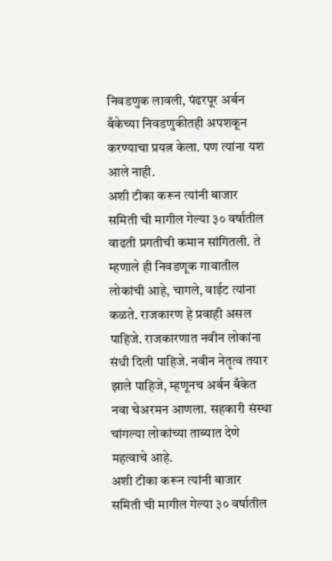निवडणुक लावली, पंढरपूर अर्बन बँकेच्या निवडणुकीतही अपशकून करण्याचा प्रयत्न केला. पण त्यांना यश आले नाही.
अशी टीका करून त्यांनी बाजार समिती ची मागील गेल्या ३० वर्षातील वाढती प्रगतीची कमान सांगितली. ते म्हणाले ही निवडणूक गावातील लोकांची आहे, चागले, वाईट त्यांना कळते. राजकारण हे प्रवाही असल पाहिजे. राजकारणात नवीन लोकांना संधी दिली पाहिजे. नवीन नेतृत्व तयार झाले पाहिजे, म्हणूनच अर्बन बँकेत नवा चेअरमन आणला. सहकारी संस्था चांगल्या लोकांच्या ताब्यात देणे महत्वाचे आहे.
अशी टीका करून त्यांनी बाजार समिती ची मागील गेल्या ३० वर्षातील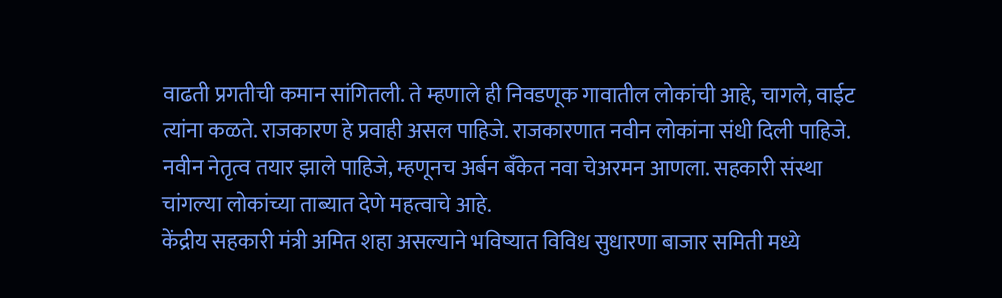वाढती प्रगतीची कमान सांगितली. ते म्हणाले ही निवडणूक गावातील लोकांची आहे, चागले, वाईट त्यांना कळते. राजकारण हे प्रवाही असल पाहिजे. राजकारणात नवीन लोकांना संधी दिली पाहिजे. नवीन नेतृत्व तयार झाले पाहिजे, म्हणूनच अर्बन बँकेत नवा चेअरमन आणला. सहकारी संस्था चांगल्या लोकांच्या ताब्यात देणे महत्वाचे आहे.
केंद्रीय सहकारी मंत्री अमित शहा असल्याने भविष्यात विविध सुधारणा बाजार समिती मध्ये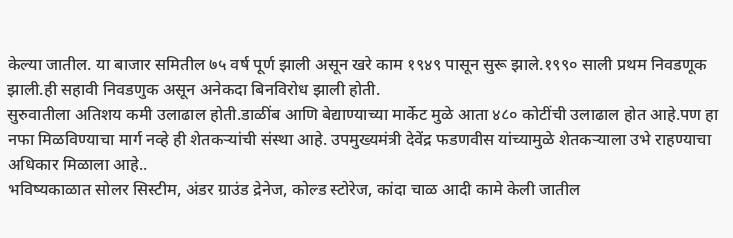केल्या जातील. या बाजार समितील ७५ वर्ष पूर्ण झाली असून खरे काम १९४९ पासून सुरू झाले.१९९० साली प्रथम निवडणूक झाली.ही सहावी निवडणुक असून अनेकदा बिनविरोध झाली होती.
सुरुवातीला अतिशय कमी उलाढाल होती.डाळींब आणि बेद्याण्याच्या मार्केट मुळे आता ४८० कोटींची उलाढाल होत आहे.पण हा नफा मिळविण्याचा मार्ग नव्हे ही शेतकऱ्यांची संस्था आहे. उपमुख्यमंत्री देवेंद्र फडणवीस यांच्यामुळे शेतकऱ्याला उभे राहण्याचा अधिकार मिळाला आहे..
भविष्यकाळात सोलर सिस्टीम, अंडर ग्राउंड द्रेनेज, कोल्ड स्टोरेज, कांदा चाळ आदी कामे केली जातील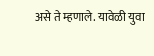असे ते म्हणाले. यावेळी युवा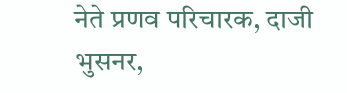नेते प्रणव परिचारक, दाजी भुसनर,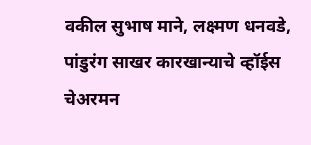वकील सुभाष माने, लक्ष्मण धनवडे, पांडुरंग साखर कारखान्याचे व्हॉईस चेअरमन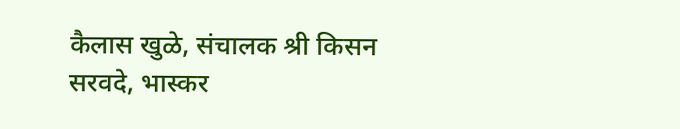कैलास खुळे, संचालक श्री किसन सरवदे, भास्कर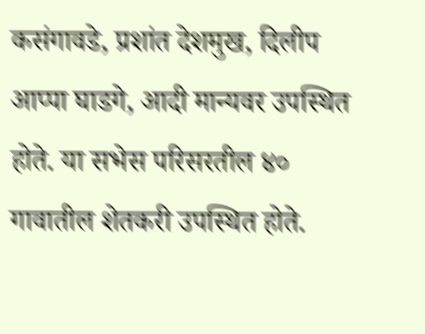कसंगावडे, प्रशांत देशमुख, दिलीप आप्पा घाडगे, आदी मान्यवर उपस्थित होते. या सभेस परिसरतील ४० गावातील शेतकरी उपस्थित होते.